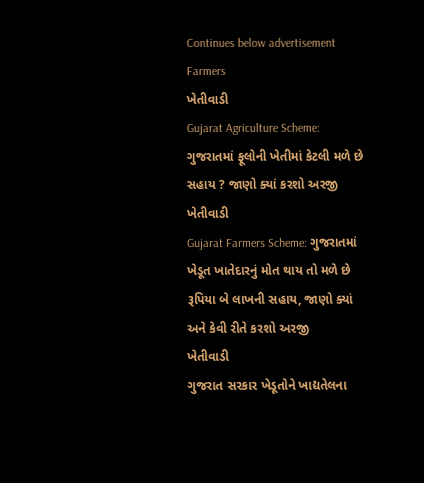Continues below advertisement
Farmers
ખેતીવાડી
Gujarat Agriculture Scheme: ગુજરાતમાં ફૂલોની ખેતીમાં કેટલી મળે છે સહાય ? જાણો ક્યાં કરશો અરજી
ખેતીવાડી
Gujarat Farmers Scheme: ગુજરાતમાં ખેડૂત ખાતેદારનું મોત થાય તો મળે છે રૂપિયા બે લાખની સહાય, જાણો ક્યાં અને કેવી રીતે કરશો અરજી
ખેતીવાડી
ગુજરાત સરકાર ખેડૂતોને ખાદ્યતેલના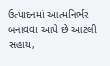ઉત્પાદનમાં આત્મનિર્ભર બનાવવા આપે છે આટલી સહાય,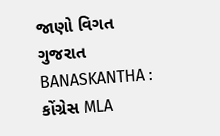જાણો વિગત
ગુજરાત
BANASKANTHA : કોંગ્રેસ MLA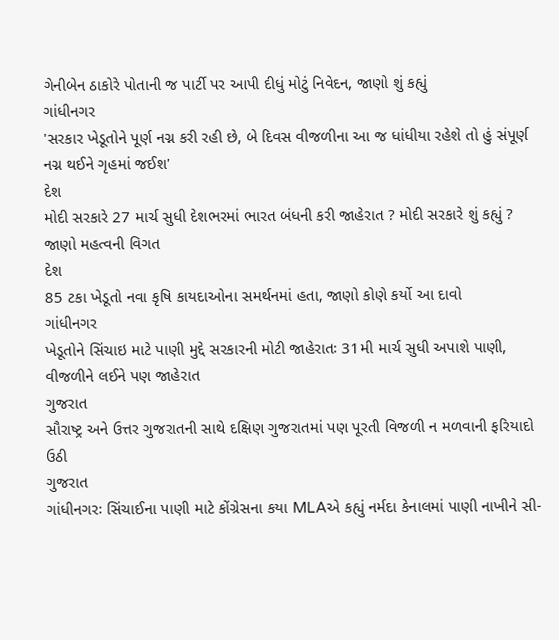ગેનીબેન ઠાકોરે પોતાની જ પાર્ટી પર આપી દીધું મોટું નિવેદન, જાણો શું કહ્યું
ગાંધીનગર
'સરકાર ખેડૂતોને પૂર્ણ નગ્ન કરી રહી છે, બે દિવસ વીજળીના આ જ ધાંધીયા રહેશે તો હું સંપૂર્ણ નગ્ન થઈને ગૃહમાં જઈશ'
દેશ
મોદી સરકારે 27 માર્ચ સુધી દેશભરમાં ભારત બંધની કરી જાહેરાત ? મોદી સરકારે શું કહ્યું ? જાણો મહત્વની વિગત
દેશ
85 ટકા ખેડૂતો નવા કૃષિ કાયદાઓના સમર્થનમાં હતા, જાણો કોણે કર્યો આ દાવો
ગાંધીનગર
ખેડૂતોને સિંચાઇ માટે પાણી મુદ્દે સરકારની મોટી જાહેરાતઃ 31મી માર્ચ સુધી અપાશે પાણી, વીજળીને લઈને પણ જાહેરાત
ગુજરાત
સૌરાષ્ટ્ર અને ઉત્તર ગુજરાતની સાથે દક્ષિણ ગુજરાતમાં પણ પૂરતી વિજળી ન મળવાની ફરિયાદો ઉઠી
ગુજરાત
ગાંધીનગરઃ સિંચાઈના પાણી માટે કોંગ્રેસના કયા MLAએ કહ્યું નર્મદા કેનાલમાં પાણી નાખીને સી-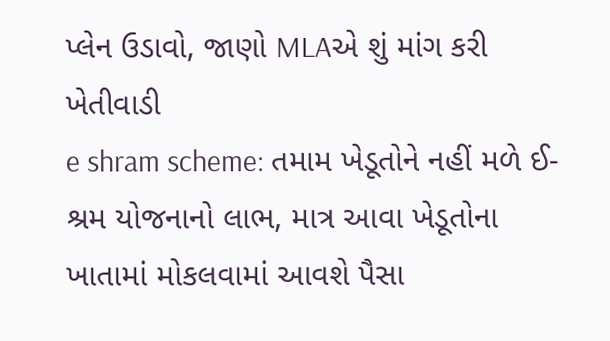પ્લેન ઉડાવો, જાણો MLAએ શું માંગ કરી
ખેતીવાડી
e shram scheme: તમામ ખેડૂતોને નહીં મળે ઈ-શ્રમ યોજનાનો લાભ, માત્ર આવા ખેડૂતોના ખાતામાં મોકલવામાં આવશે પૈસા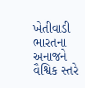ખેતીવાડી
ભારતના અનાજને વૈશ્વિક સ્તરે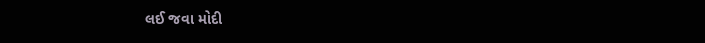લઈ જવા મોદી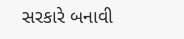સરકારે બનાવી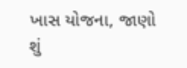ખાસ યોજના, જાણો શું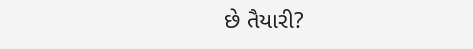છે તૈયારી?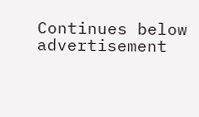Continues below advertisement